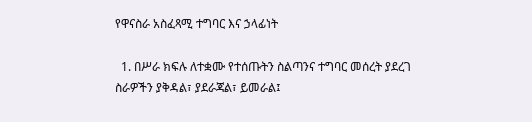የዋናስራ አስፈጻሚ ተግባር እና ኃላፊነት

  1. በሥራ ክፍሉ ለተቋሙ የተሰጡትን ስልጣንና ተግባር መሰረት ያደረገ ስራዎችን ያቅዳል፣ ያደራጃል፣ ይመራል፤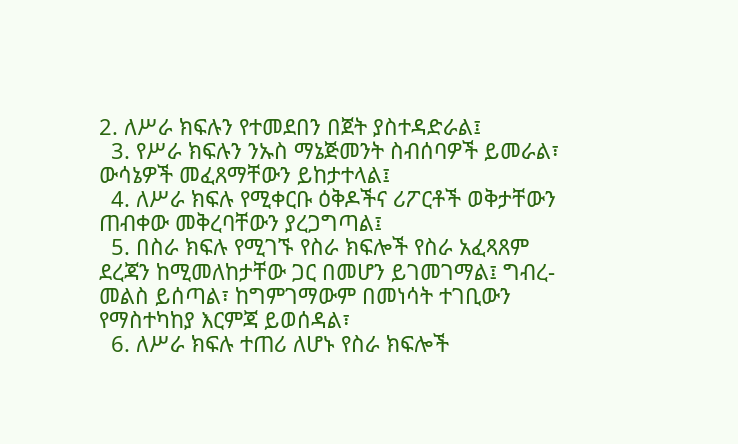2. ለሥራ ክፍሉን የተመደበን በጀት ያስተዳድራል፤
  3. የሥራ ክፍሉን ንኡስ ማኔጅመንት ስብሰባዎች ይመራል፣ ውሳኔዎች መፈጸማቸውን ይከታተላል፤
  4. ለሥራ ክፍሉ የሚቀርቡ ዕቅዶችና ሪፖርቶች ወቅታቸውን ጠብቀው መቅረባቸውን ያረጋግጣል፤
  5. በስራ ክፍሉ የሚገኙ የስራ ክፍሎች የስራ አፈጻጸም ደረጃን ከሚመለከታቸው ጋር በመሆን ይገመገማል፤ ግብረ-መልስ ይሰጣል፣ ከግምገማውም በመነሳት ተገቢውን የማስተካከያ እርምጃ ይወሰዳል፣
  6. ለሥራ ክፍሉ ተጠሪ ለሆኑ የስራ ክፍሎች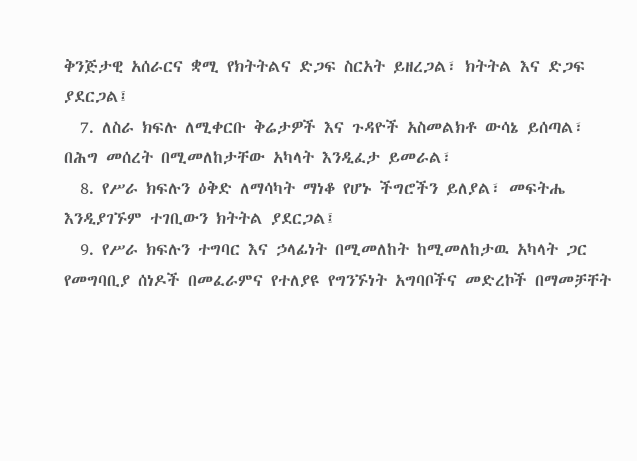ቅንጅታዊ አሰራርና ቋሚ የክትትልና ድጋፍ ስርአት ይዘረጋል፣ ክትትል እና ድጋፍ ያደርጋል፤
  7. ለስራ ክፍሉ ለሚቀርቡ ቅሬታዎች እና ጉዳዮች አስመልክቶ ውሳኔ ይሰጣል፣ በሕግ መሰረት በሚመለከታቸው አካላት እንዲፈታ ይመራል፣
  8. የሥራ ክፍሉን ዕቅድ ለማሳካት ማነቆ የሆኑ ችግሮችን ይለያል፣ መፍትሔ እንዲያገኙም ተገቢውን ክትትል ያደርጋል፤
  9. የሥራ ክፍሉን ተግባር እና ኃላፊነት በሚመለከት ከሚመለከታዉ አካላት ጋር የመግባቢያ ሰነዶች በመፈራምና የተለያዩ የግንኙነት አግባቦችና መድረኮች በማመቻቸት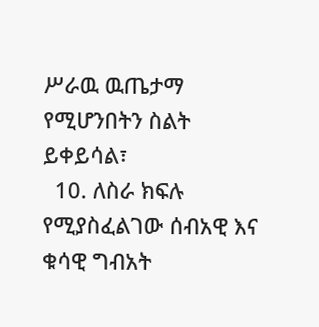ሥራዉ ዉጤታማ የሚሆንበትን ስልት ይቀይሳል፣
  10. ለስራ ክፍሉ የሚያስፈልገው ሰብአዊ እና ቁሳዊ ግብአት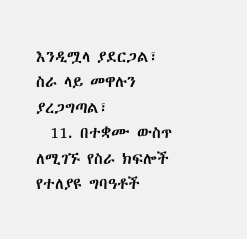እንዲሟላ ያደርጋል፣ ስራ ላይ መዋሉን ያረጋግጣል፣
  11. በተቋሙ ውስጥ ለሚገኙ የስራ ክፍሎች የተለያዩ ግባዓቶች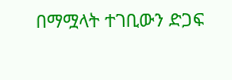በማሟላት ተገቢውን ድጋፍ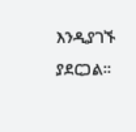እንዲያገኙ ያደርጋል፡፡